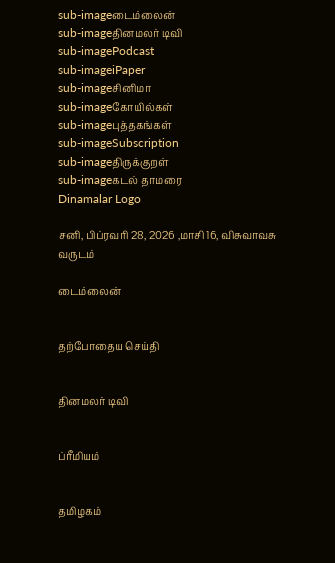sub-imageடைம்லைன்
sub-imageதினமலர் டிவி
sub-imagePodcast
sub-imageiPaper
sub-imageசினிமா
sub-imageகோயில்கள்
sub-imageபுத்தகங்கள்
sub-imageSubscription
sub-imageதிருக்குறள்
sub-imageகடல் தாமரை
Dinamalar Logo

சனி, பிப்ரவரி 28, 2026 ,மாசி 16, விசுவாவசு வருடம்

டைம்லைன்


தற்போதைய செய்தி


தினமலர் டிவி


ப்ரீமியம்


தமிழகம்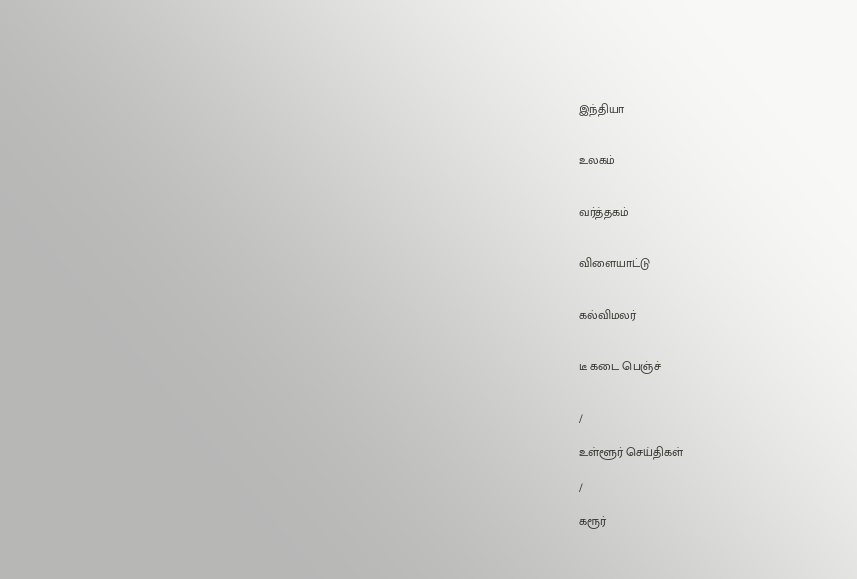இந்தியா


உலகம்


வர்த்தகம்


விளையாட்டு


கல்விமலர்


டீ கடை பெஞ்ச்


/

உள்ளூர் செய்திகள்

/

கரூர்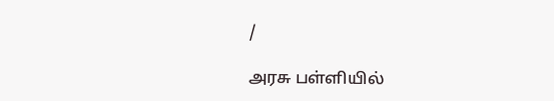/

அரசு பள்ளியில்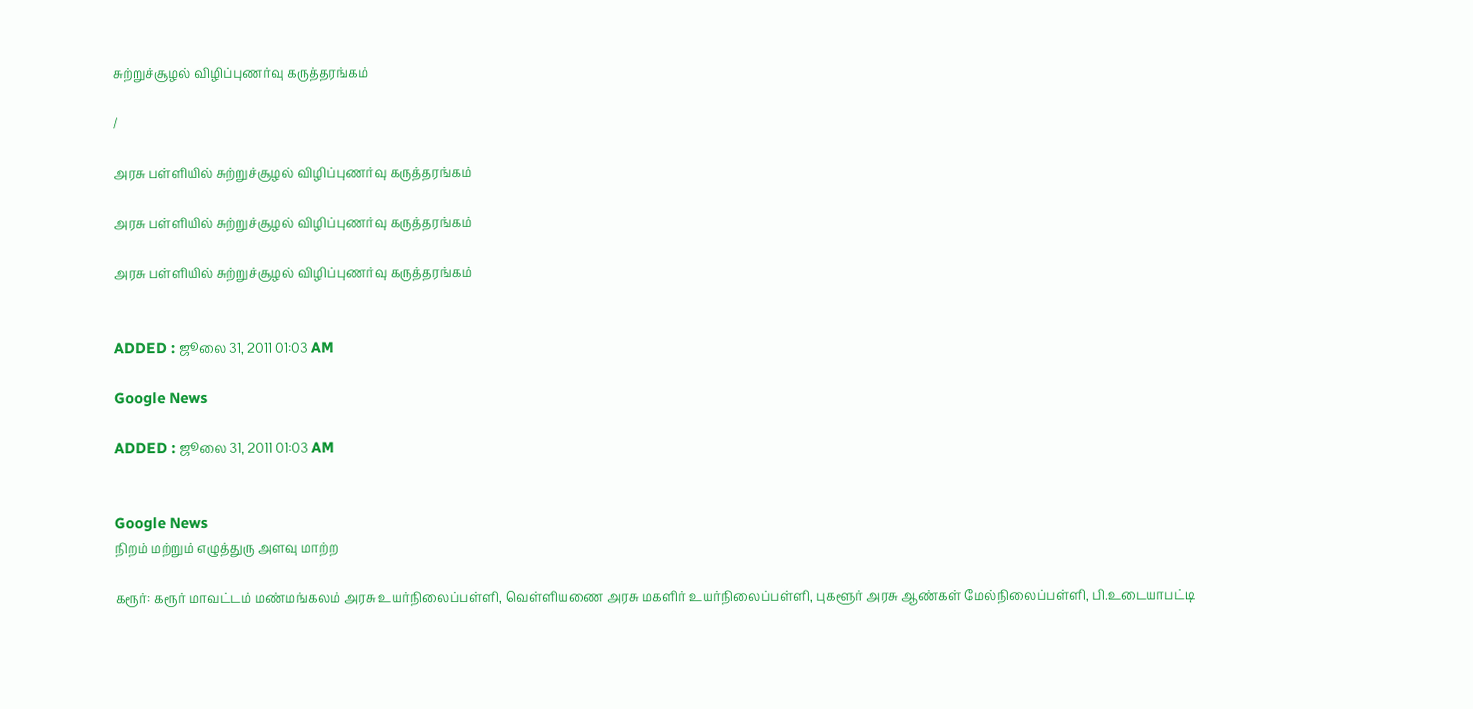சுற்றுச்சூழல் விழிப்புணர்வு கருத்தரங்கம்

/

அரசு பள்ளியில் சுற்றுச்சூழல் விழிப்புணர்வு கருத்தரங்கம்

அரசு பள்ளியில் சுற்றுச்சூழல் விழிப்புணர்வு கருத்தரங்கம்

அரசு பள்ளியில் சுற்றுச்சூழல் விழிப்புணர்வு கருத்தரங்கம்


ADDED : ஜூலை 31, 2011 01:03 AM

Google News

ADDED : ஜூலை 31, 2011 01:03 AM


Google News
நிறம் மற்றும் எழுத்துரு அளவு மாற்ற

கரூர்: கரூர் மாவட்டம் மண்மங்கலம் அரசு உயர்நிலைப்பள்ளி, வெள்ளியணை அரசு மகளிர் உயர்நிலைப்பள்ளி, புகளூர் அரசு ஆண்கள் மேல்நிலைப்பள்ளி, பி.உடையாபட்டி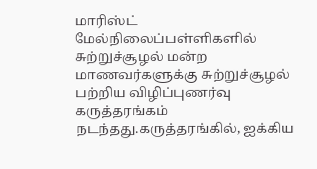மாரிஸ்ட் மேல்நிலைப்பள்ளிகளில் சுற்றுச்சூழல் மன்ற மாணவர்களுக்கு சுற்றுச்சூழல் பற்றிய விழிப்புணர்வு கருத்தரங்கம் நடந்தது.கருத்தரங்கில், ஐக்கிய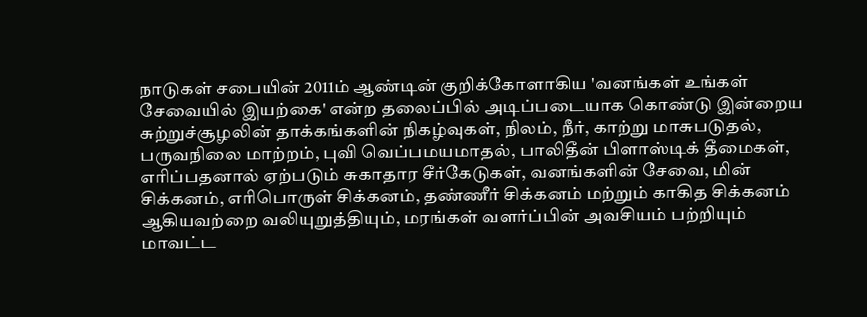நாடுகள் சபையின் 2011ம் ஆண்டின் குறிக்கோளாகிய 'வனங்கள் உங்கள் சேவையில் இயற்கை' என்ற தலைப்பில் அடிப்படையாக கொண்டு இன்றைய சுற்றுச்சூழலின் தாக்கங்களின் நிகழ்வுகள், நிலம், நீர், காற்று மாசுபடுதல், பருவநிலை மாற்றம், புவி வெப்பமயமாதல், பாலிதீன் பிளாஸ்டிக் தீமைகள், எரிப்பதனால் ஏற்படும் சுகாதார சீர்கேடுகள், வனங்களின் சேவை, மின் சிக்கனம், எரிபொருள் சிக்கனம், தண்ணீர் சிக்கனம் மற்றும் காகித சிக்கனம் ஆகியவற்றை வலியுறுத்தியும், மரங்கள் வளர்ப்பின் அவசியம் பற்றியும் மாவட்ட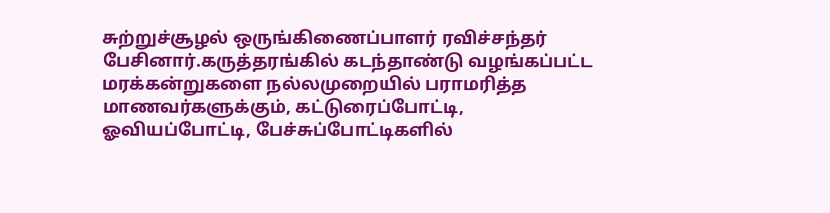சுற்றுச்சூழல் ஒருங்கிணைப்பாளர் ரவிச்சந்தர் பேசினார்.கருத்தரங்கில் கடந்தாண்டு வழங்கப்பட்ட மரக்கன்றுகளை நல்லமுறையில் பராமரித்த மாணவர்களுக்கும், கட்டுரைப்போட்டி, ஓவியப்போட்டி, பேச்சுப்போட்டிகளில்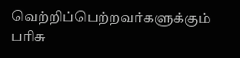வெற்றிப்பெற்றவர்களுக்கும் பரிசு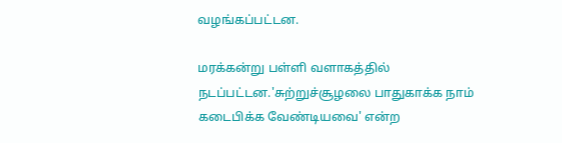வழங்கப்பட்டன.

மரக்கன்று பள்ளி வளாகத்தில் நடப்பட்டன.'சுற்றுச்சூழலை பாதுகாக்க நாம் கடைபிக்க வேண்டியவை' என்ற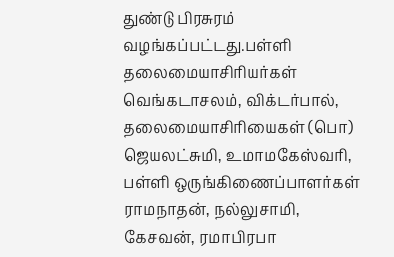துண்டு பிரசுரம் வழங்கப்பட்டது.பள்ளி தலைமையாசிரியர்கள் வெங்கடாசலம், விக்டர்பால், தலைமையாசிரியைகள் (பொ) ஜெயலட்சுமி, உமாமகேஸ்வரி, பள்ளி ஒருங்கிணைப்பாளர்கள் ராமநாதன், நல்லுசாமி, கேசவன், ரமாபிரபா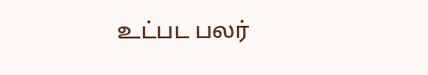உட்பட பலர்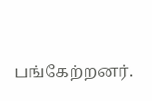பங்கேற்றனர்.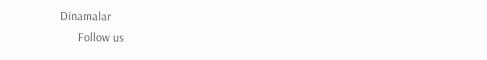Dinamalar
      Follow us